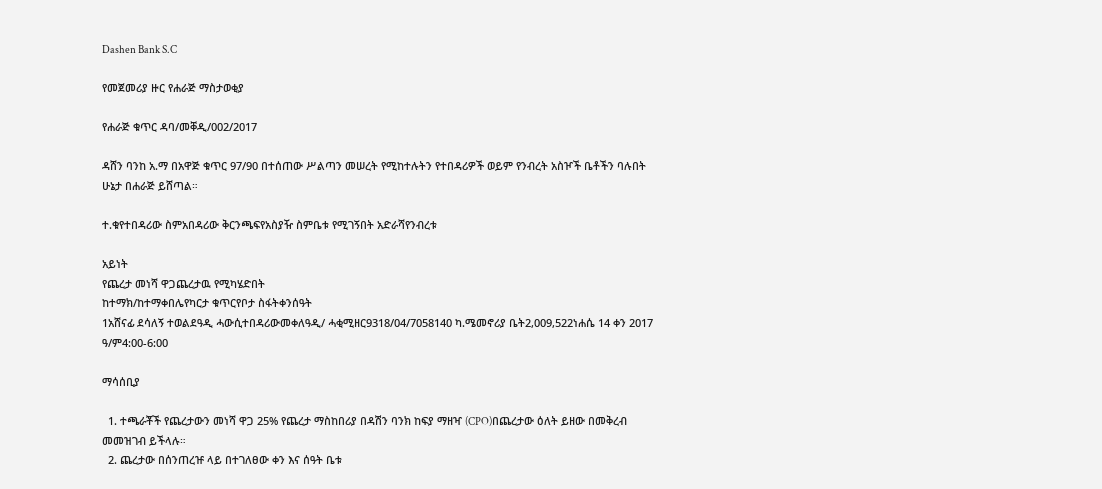Dashen Bank S.C

የመጀመሪያ ዙር የሐራጅ ማስታወቂያ

የሐራጅ ቁጥር ዳባ/መቐዲ/002/2017

ዳሸን ባንከ አ.ማ በአዋጅ ቁጥር 97/90 በተሰጠው ሥልጣን መሠረት የሚከተሉትን የተበዳሪዎች ወይም የንብረት አስዦች ቤቶችን ባሉበት ሁኔታ በሐራጅ ይሸጣል።

ተ.ቁየተበዳሪው ስምአበዳሪው ቅርንጫፍየአስያዥ ስምቤቱ የሚገኝበት አድራሻየንብረቱ

አይነት
የጨረታ መነሻ ዋጋጨረታዉ የሚካሄድበት
ከተማክ/ከተማቀበሌየካርታ ቁጥርየቦታ ስፋትቀንሰዓት
1አሸናፊ ደሳለኝ ተወልደዓዲ ሓውሲተበዳሪውመቀለዓዲ/ ሓቂሚዘር9318/04/7058140 ካ.ሜመኖሪያ ቤት2,009,522ነሐሴ 14 ቀን 2017 ዓ/ም4:00-6:00

ማሳሰቢያ

  1. ተጫራቾች የጨረታውን መነሻ ዋጋ 25% የጨረታ ማስከበሪያ በዳሽን ባንክ ከፍያ ማዘዣ (CPO)በጨረታው ዕለት ይዘው በመቅረብ መመዝገብ ይችላሉ።
  2. ጨረታው በሰንጠረዡ ላይ በተገለፀው ቀን እና ሰዓት ቤቱ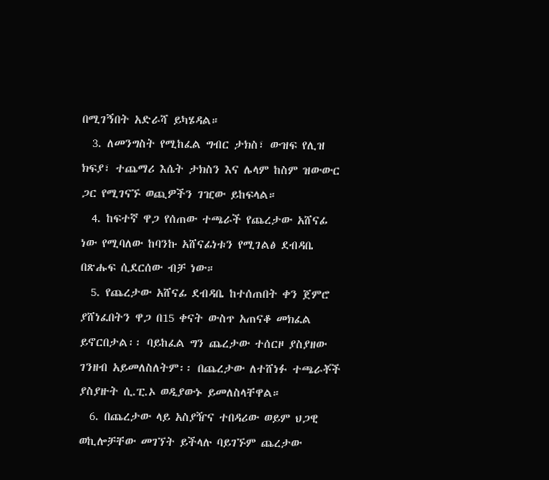በሚገኝበት አድራሻ ይካሄዳል።
  3. ለመንግስት የሚከፈል ግብር ታክስ፣ ውዝፍ የሊዝ ክፍያ፣ ተጨማሪ እሴት ታክስን እና ሌላም ከስም ዝውውር ጋር የሚገናኙ ወጪዎችን ገዢው ይከፍላል።
  4. ከፍተኛ ዋጋ የሰጠው ተጫራች የጨረታው አሸናፊ ነው የሚባለው ከባንኩ አሸናፊነቱን የሚገልፅ ደብዳቤ በጽሑፍ ሲደርሰው ብቻ ነው።
  5. የጨረታው አሸናፊ ደብዳቤ ከተሰጠበት ቀን ጀምሮ ያሸነፈበትን ዋጋ በ15 ቀናት ውስጥ አጠናቆ መክፈል ይኖርበታል፡፡ ባይከፈል ግን ጨረታው ተሰርዞ ያስያዘው ገንዘብ አይመለስለትም፡፡ በጨረታው ለተሸነፉ ተጫራቾች ያስያዙት ሲ.ፒ.ኦ ወዲያውኑ ይመለስላቸዋል።
  6. በጨረታው ላይ አስያዥና ተበዳሪው ወይም ህጋዊ ወኪሎቻቸው መገኘት ይችላሉ ባይገኙም ጨረታው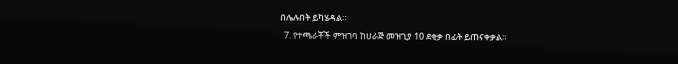በሌሉበት ይካሄዳል።
  7. የተጫራቾች ምዝገባ ከሀራጅ መዝጊያ 10 ደቂቃ በፊት ይጠናቀቃል።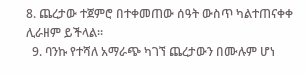8. ጨረታው ተጀምሮ በተቀመጠው ሰዓት ውስጥ ካልተጠናቀቀ ሊራዘም ይችላል።
  9. ባንኩ የተሻለ አማራጭ ካገኘ ጨረታውን በሙሉም ሆነ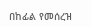በከፊል የመሰረዝ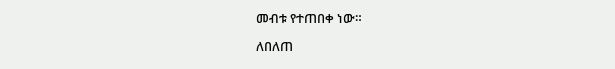መብቱ የተጠበቀ ነው።

ለበለጠ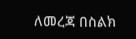ለመረጃ በስልክ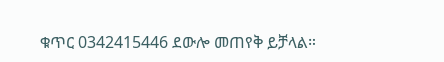ቁጥር 0342415446 ደውሎ መጠየቅ ይቻላል።